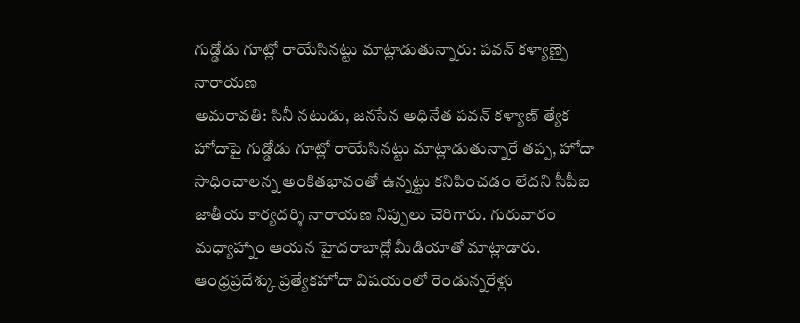గుడ్డోడు గూట్లో రాయేసినట్టు మాట్లాడుతున్నారు: పవన్ కళ్యాణ్పై నారాయణ
అమరావతి: సినీ నటుడు, జనసేన అధినేత పవన్ కళ్యాణ్ త్యేక హోదాపై గుడ్డోడు గూట్లో రాయేసినట్టు మాట్లాడుతున్నారే తప్ప, హోదా సాధించాలన్న అంకితభావంతో ఉన్నట్టు కనిపించడం లేదని సీపీఐ జాతీయ కార్యదర్శి నారాయణ నిప్పులు చెరిగారు. గురువారం మధ్యాహ్నాం ఆయన హైదరాబాద్లో మీడియాతో మాట్లాడారు.
ఆంధ్రప్రదేశ్కు ప్రత్యేకహోదా విషయంలో రెండున్నరేళ్లు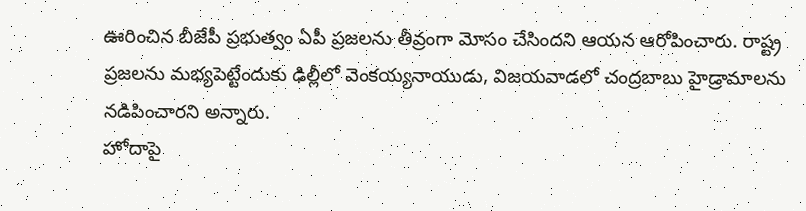ఊరించిన బీజేపీ ప్రభుత్వం ఏపీ ప్రజలను తీవ్రంగా మోసం చేసిందని ఆయన ఆరోపించారు. రాష్ట్ర ప్రజలను మభ్యపెట్టేందుకు ఢిల్లీలో వెంకయ్యనాయుడు, విజయవాడలో చంద్రబాబు హైడ్రామాలను నడిపించారని అన్నారు.
హోదాపై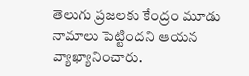తెలుగు ప్రజలకు కేంద్రం మూడు నామాలు పెట్టిందని ఆయన వ్యాఖ్యానించారు.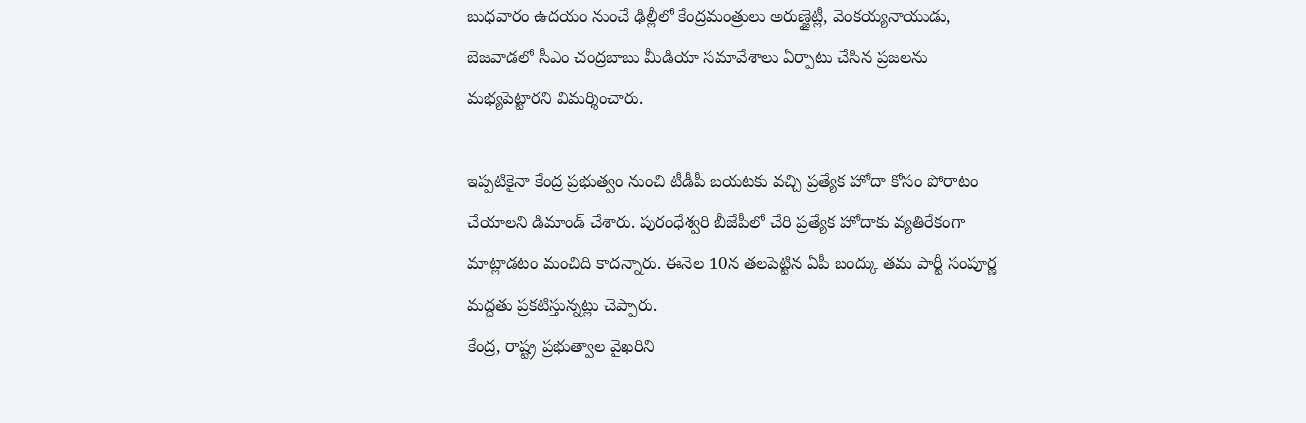బుధవారం ఉదయం నుంచే ఢిల్లీలో కేంద్రమంత్రులు అరుణ్జైట్లీ, వెంకయ్యనాయుడు, బెజవాడలో సీఎం చంద్రబాబు మీడియా సమావేశాలు ఏర్పాటు చేసిన ప్రజలను మభ్యపెట్టారని విమర్శించారు.

ఇప్పటికైనా కేంద్ర ప్రభుత్వం నుంచి టీడీపీ బయటకు వచ్చి ప్రత్యేక హోదా కోసం పోరాటం చేయాలని డిమాండ్ చేశారు. పురంధేశ్వరి బీజేపీలో చేరి ప్రత్యేక హోదాకు వ్యతిరేకంగా మాట్లాడటం మంచిది కాదన్నారు. ఈనెల 10న తలపెట్టిన ఏపీ బంద్కు తమ పార్టీ సంపూర్ణ మద్దతు ప్రకటిస్తున్నట్లు చెప్పారు.
కేంద్ర, రాష్ట్ర ప్రభుత్వాల వైఖరిని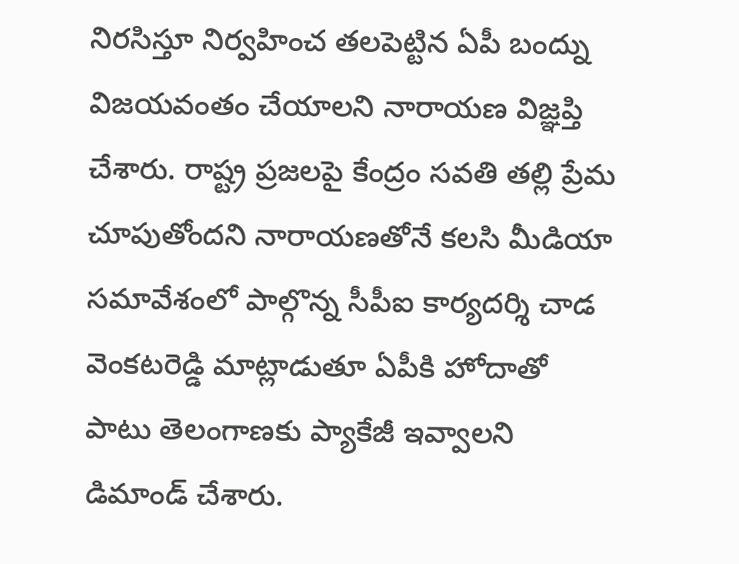నిరసిస్తూ నిర్వహించ తలపెట్టిన ఏపీ బంద్ను విజయవంతం చేయాలని నారాయణ విజ్ఞప్తి చేశారు. రాష్ట్ర ప్రజలపై కేంద్రం సవతి తల్లి ప్రేమ చూపుతోందని నారాయణతోనే కలసి మీడియా సమావేశంలో పాల్గొన్న సీపీఐ కార్యదర్శి చాడ వెంకటరెడ్డి మాట్లాడుతూ ఏపీకి హోదాతో పాటు తెలంగాణకు ప్యాకేజీ ఇవ్వాలని డిమాండ్ చేశారు.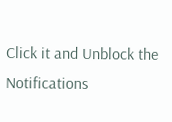Click it and Unblock the Notifications